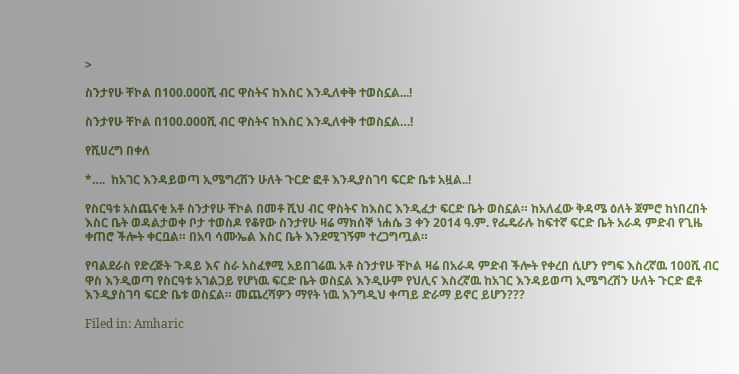>

ስንታየሁ ቸኮል በ100.000ሺ ብር ዋስትና ከእስር እንዲለቀቅ ተወስኗል...!

ስንታየሁ ቸኮል በ100.000ሺ ብር ዋስትና ከእስር እንዲለቀቅ ተወስኗል…!

የሺሀረግ በቀለ

*….  ከአገር እንዳይወጣ ኢሜግረሽን ሁለት ጉርድ ፎቶ እንዲያስገባ ፍርድ ቤቱ አዟል..!

የስርዓቱ አስጨናቂ አቶ ስንታየሁ ቸኮል በመቶ ሺህ ብር ዋስትና ከእስር እንዲፈታ ፍርድ ቤት ወስኗል። ከአለፈው ቅዳሜ ዕለት ጀምሮ ከነበረበት እስር ቤት ወዳልታወቀ ቦታ ተወስዶ የቆየው ስንታየሁ ዛሬ ማክሰኞ ነሐሴ 3 ቀን 2014 ዓ.ም. የፌዴራሉ ከፍተኛ ፍርድ ቤት አራዳ ምድብ የጊዜ ቀጠሮ ችሎት ቀርቧል። በአባ ሳሙኤል እስር ቤት እንደሚገኝም ተረጋግጧል።

የባልደራስ የድረጅት ጉዳይ እና ስራ አስፈፃሚ አይበገሬዉ አቶ ስንታየሁ ቸኮል ዛሬ በአራዳ ምድብ ችሎት የቀረበ ሲሆን የግፍ እስረኛዉ 100ሺ ብር ዋስ እንዲወጣ የስርዓቱ አገልጋይ የሆነዉ ፍርድ ቤት ወስኗል እንዲሁም የህሊና እስረኛዉ ከአገር እንዳይወጣ ኢሜግረሽን ሁለት ጉርድ ፎቶ እንዲያስገባ ፍርድ ቤቱ ወስኗል። መጨረሻዎን ማየት ነዉ እንግዲህ ቀጣይ ድራማ ይኖር ይሆን???

Filed in: Amharic